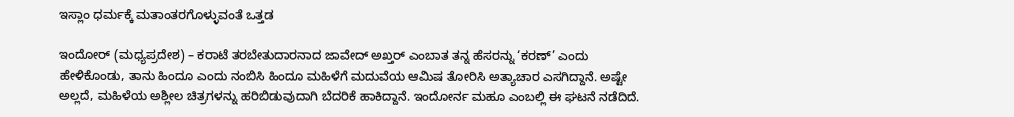ಇಸ್ಲಾಂ ಧರ್ಮಕ್ಕೆ ಮತಾಂತರಗೊಳ್ಳುವಂತೆ ಒತ್ತಡ

ಇಂದೋರ್ (ಮಧ್ಯಪ್ರದೇಶ) – ಕರಾಟೆ ತರಬೇತುದಾರನಾದ ಜಾವೇದ್ ಅಖ್ತರ್ ಎಂಬಾತ ತನ್ನ ಹೆಸರನ್ನು ‘ಕರಣ್’ ಎಂದು ಹೇಳಿಕೊಂಡು, ತಾನು ಹಿಂದೂ ಎಂದು ನಂಬಿಸಿ ಹಿಂದೂ ಮಹಿಳೆಗೆ ಮದುವೆಯ ಆಮಿಷ ತೋರಿಸಿ ಅತ್ಯಾಚಾರ ಎಸಗಿದ್ದಾನೆ. ಅಷ್ಟೇ ಅಲ್ಲದೆ, ಮಹಿಳೆಯ ಅಶ್ಲೀಲ ಚಿತ್ರಗಳನ್ನು ಹರಿಬಿಡುವುದಾಗಿ ಬೆದರಿಕೆ ಹಾಕಿದ್ದಾನೆ. ಇಂದೋರ್ನ ಮಹೂ ಎಂಬಲ್ಲಿ ಈ ಘಟನೆ ನಡೆದಿದೆ.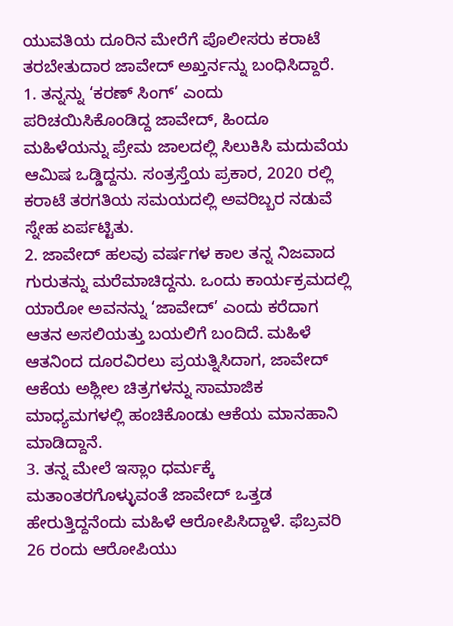ಯುವತಿಯ ದೂರಿನ ಮೇರೆಗೆ ಪೊಲೀಸರು ಕರಾಟೆ ತರಬೇತುದಾರ ಜಾವೇದ್ ಅಖ್ತರ್ನನ್ನು ಬಂಧಿಸಿದ್ದಾರೆ.
1. ತನ್ನನ್ನು ‘ಕರಣ್ ಸಿಂಗ್’ ಎಂದು ಪರಿಚಯಿಸಿಕೊಂಡಿದ್ದ ಜಾವೇದ್, ಹಿಂದೂ ಮಹಿಳೆಯನ್ನು ಪ್ರೇಮ ಜಾಲದಲ್ಲಿ ಸಿಲುಕಿಸಿ ಮದುವೆಯ ಆಮಿಷ ಒಡ್ಡಿದ್ದನು. ಸಂತ್ರಸ್ತೆಯ ಪ್ರಕಾರ, 2020 ರಲ್ಲಿ ಕರಾಟೆ ತರಗತಿಯ ಸಮಯದಲ್ಲಿ ಅವರಿಬ್ಬರ ನಡುವೆ ಸ್ನೇಹ ಏರ್ಪಟ್ಟಿತು.
2. ಜಾವೇದ್ ಹಲವು ವರ್ಷಗಳ ಕಾಲ ತನ್ನ ನಿಜವಾದ ಗುರುತನ್ನು ಮರೆಮಾಚಿದ್ದನು. ಒಂದು ಕಾರ್ಯಕ್ರಮದಲ್ಲಿ ಯಾರೋ ಅವನನ್ನು ‘ಜಾವೇದ್’ ಎಂದು ಕರೆದಾಗ ಆತನ ಅಸಲಿಯತ್ತು ಬಯಲಿಗೆ ಬಂದಿದೆ. ಮಹಿಳೆ ಆತನಿಂದ ದೂರವಿರಲು ಪ್ರಯತ್ನಿಸಿದಾಗ, ಜಾವೇದ್ ಆಕೆಯ ಅಶ್ಲೀಲ ಚಿತ್ರಗಳನ್ನು ಸಾಮಾಜಿಕ ಮಾಧ್ಯಮಗಳಲ್ಲಿ ಹಂಚಿಕೊಂಡು ಆಕೆಯ ಮಾನಹಾನಿ ಮಾಡಿದ್ದಾನೆ.
3. ತನ್ನ ಮೇಲೆ ಇಸ್ಲಾಂ ಧರ್ಮಕ್ಕೆ ಮತಾಂತರಗೊಳ್ಳುವಂತೆ ಜಾವೇದ್ ಒತ್ತಡ ಹೇರುತ್ತಿದ್ದನೆಂದು ಮಹಿಳೆ ಆರೋಪಿಸಿದ್ದಾಳೆ. ಫೆಬ್ರವರಿ 26 ರಂದು ಆರೋಪಿಯು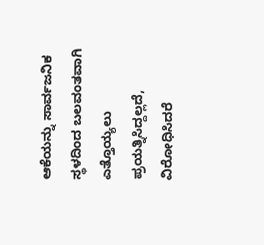ಆಕೆಯನ್ನು ಸಾರ್ವಜನಿಕ ಸ್ಥಳದಿಂದ ಬಲವಂತವಾಗಿ ಎತ್ತೊಯ್ಯಲು ಪ್ರಯತ್ನಿಸಿದ್ದಲ್ಲದೆ, ವಿರೋಧಿಸಿದರೆ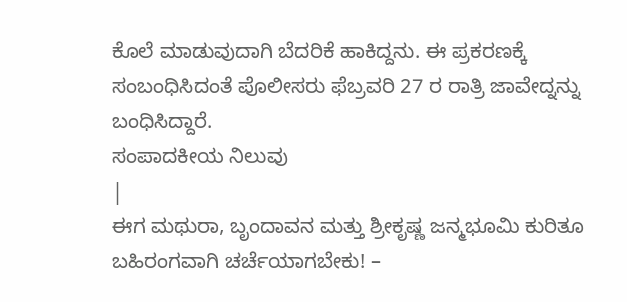ಕೊಲೆ ಮಾಡುವುದಾಗಿ ಬೆದರಿಕೆ ಹಾಕಿದ್ದನು. ಈ ಪ್ರಕರಣಕ್ಕೆ ಸಂಬಂಧಿಸಿದಂತೆ ಪೊಲೀಸರು ಫೆಬ್ರವರಿ 27 ರ ರಾತ್ರಿ ಜಾವೇದ್ನನ್ನು ಬಂಧಿಸಿದ್ದಾರೆ.
ಸಂಪಾದಕೀಯ ನಿಲುವು
|
ಈಗ ಮಥುರಾ, ಬೃಂದಾವನ ಮತ್ತು ಶ್ರೀಕೃಷ್ಣ ಜನ್ಮಭೂಮಿ ಕುರಿತೂ ಬಹಿರಂಗವಾಗಿ ಚರ್ಚೆಯಾಗಬೇಕು! –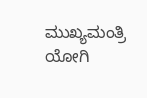ಮುಖ್ಯಮಂತ್ರಿ ಯೋಗಿ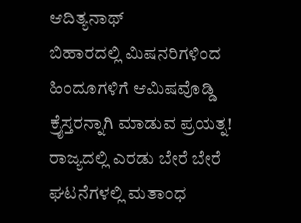ಆದಿತ್ಯನಾಥ್
ಬಿಹಾರದಲ್ಲಿ ಮಿಷನರಿಗಳಿಂದ ಹಿಂದೂಗಳಿಗೆ ಆಮಿಷವೊಡ್ಡಿ ಕ್ರೈಸ್ತರನ್ನಾಗಿ ಮಾಡುವ ಪ್ರಯತ್ನ!
ರಾಜ್ಯದಲ್ಲಿ ಎರಡು ಬೇರೆ ಬೇರೆ ಘಟನೆಗಳಲ್ಲಿ ಮತಾಂಧ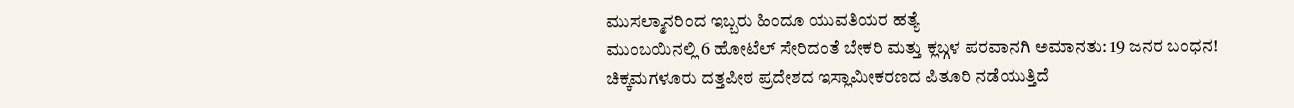ಮುಸಲ್ಮಾನರಿಂದ ಇಬ್ಬರು ಹಿಂದೂ ಯುವತಿಯರ ಹತ್ಯೆ
ಮುಂಬಯಿನಲ್ಲಿ 6 ಹೋಟೆಲ್ ಸೇರಿದಂತೆ ಬೇಕರಿ ಮತ್ತು ಕ್ಲಬ್ಗಳ ಪರವಾನಗಿ ಅಮಾನತು: 19 ಜನರ ಬಂಧನ!
ಚಿಕ್ಕಮಗಳೂರು ದತ್ತಪೀಠ ಪ್ರದೇಶದ ಇಸ್ಲಾಮೀಕರಣದ ಪಿತೂರಿ ನಡೆಯುತ್ತಿದೆ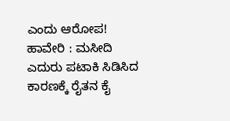ಎಂದು ಆರೋಪ!
ಹಾವೇರಿ : ಮಸೀದಿ ಎದುರು ಪಟಾಕಿ ಸಿಡಿಸಿದ ಕಾರಣಕ್ಕೆ ರೈತನ ಕೈ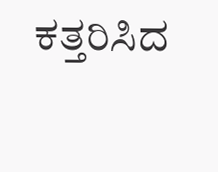ಕತ್ತರಿಸಿದ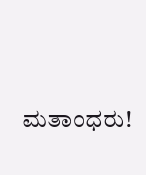ಮತಾಂಧರು!